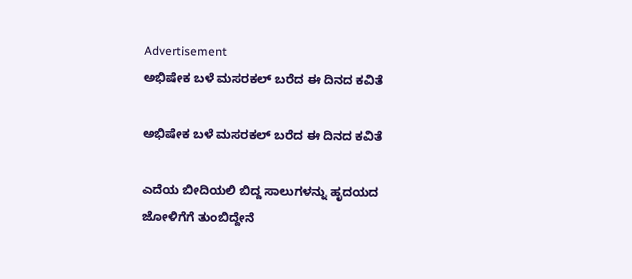Advertisement
ಅಭಿಷೇಕ ಬಳೆ ಮಸರಕಲ್ ಬರೆದ ಈ ದಿನದ ಕವಿತೆ

ಅಭಿಷೇಕ ಬಳೆ ಮಸರಕಲ್ ಬರೆದ ಈ ದಿನದ ಕವಿತೆ

ಎದೆಯ ಬೀದಿಯಲಿ ಬಿದ್ದ ಸಾಲುಗಳನ್ನು ಹೃದಯದ ಜೋಳಿಗೆಗೆ ತುಂಬಿದ್ದೇನೆ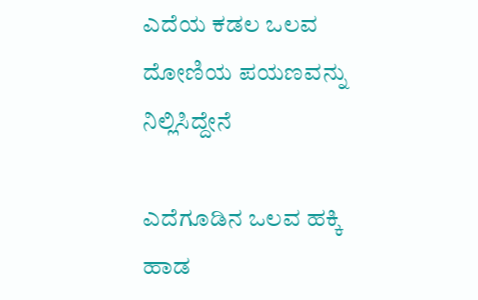ಎದೆಯ ಕಡಲ ಒಲವ ದೋಣಿಯ ಪಯಣವನ್ನು ನಿಲ್ಲಿಸಿದ್ದೇನೆ

ಎದೆಗೂಡಿನ ಒಲವ ಹಕ್ಕಿ ಹಾಡ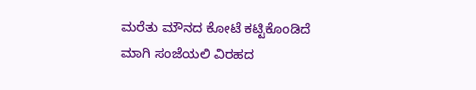ಮರೆತು ಮೌನದ ಕೋಟೆ ಕಟ್ಟಿಕೊಂಡಿದೆ
ಮಾಗಿ ಸಂಜೆಯಲಿ ವಿರಹದ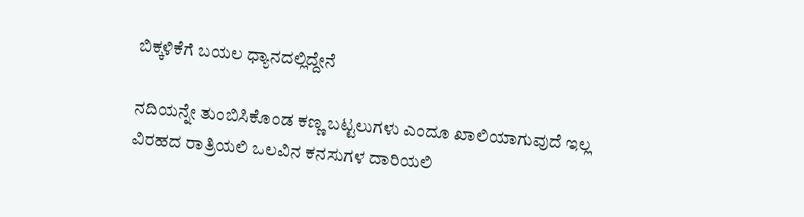ಬಿಕ್ಕಳಿಕೆಗೆ ಬಯಲ ಧ್ಯಾನದಲ್ಲಿದ್ದೇನೆ

ನದಿಯನ್ನೇ ತುಂಬಿಸಿಕೊಂಡ ಕಣ್ಣ ಬಟ್ಟಲುಗಳು ಎಂದೂ ಖಾಲಿಯಾಗುವುದೆ ಇಲ್ಲ
ವಿರಹದ ರಾತ್ರಿಯಲಿ ಒಲವಿನ ಕನಸುಗಳ ದಾರಿಯಲಿ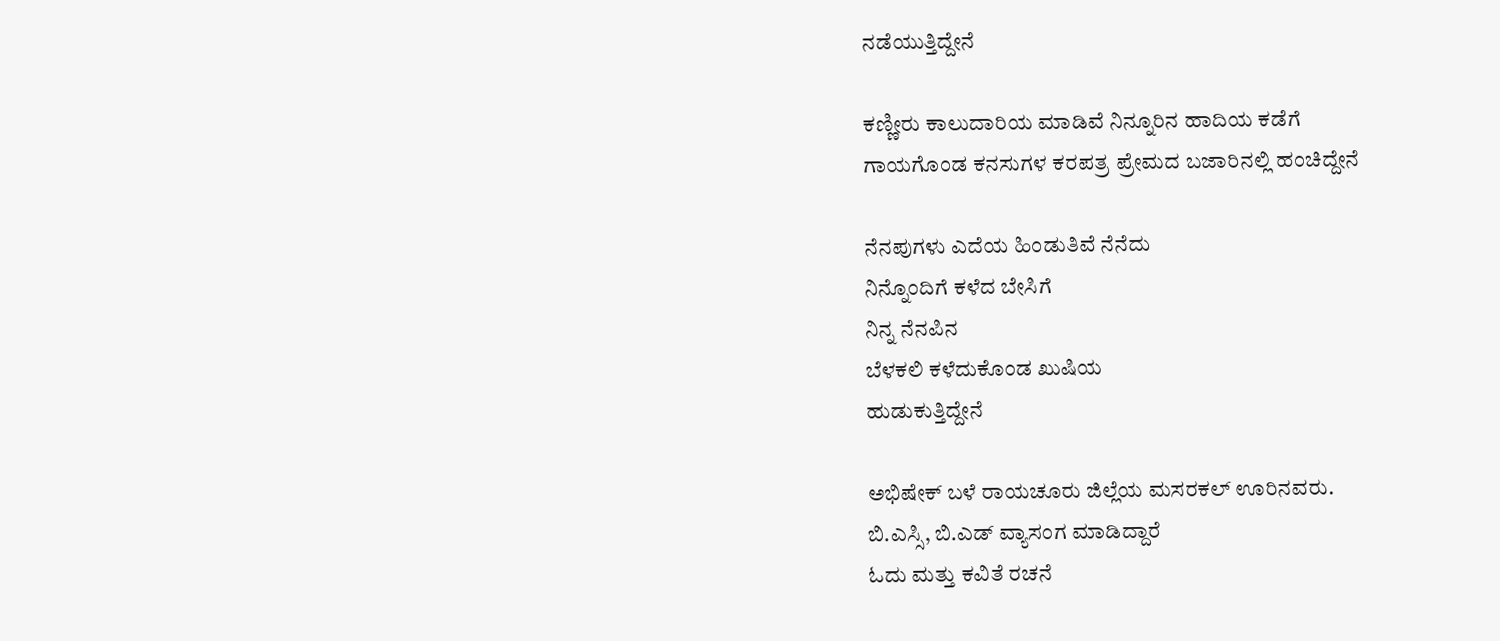ನಡೆಯುತ್ತಿದ್ದೇನೆ

ಕಣ್ಣೀರು ಕಾಲುದಾರಿಯ ಮಾಡಿವೆ ನಿನ್ನೂರಿನ ಹಾದಿಯ ಕಡೆಗೆ
ಗಾಯಗೊಂಡ ಕನಸುಗಳ ಕರಪತ್ರ ಪ್ರೇಮದ ಬಜಾರಿನಲ್ಲಿ ಹಂಚಿದ್ದೇನೆ

ನೆನಪುಗಳು ಎದೆಯ ಹಿಂಡುತಿವೆ ನೆನೆದು
ನಿನ್ನೊಂದಿಗೆ ಕಳೆದ ಬೇಸಿಗೆ
ನಿನ್ನ ನೆನಪಿನ
ಬೆಳಕಲಿ ಕಳೆದುಕೊಂಡ ಖುಷಿಯ
ಹುಡುಕುತ್ತಿದ್ದೇನೆ

ಅಭಿಷೇಕ್ ಬಳೆ ರಾಯಚೂರು ಜಿಲ್ಲೆಯ ಮಸರಕಲ್ ಊರಿನವರು.
ಬಿ.ಎಸ್ಸಿ, ಬಿ.ಎಡ್ ವ್ಯಾಸಂಗ ಮಾಡಿದ್ದಾರೆ
ಓದು ಮತ್ತು ಕವಿತೆ ರಚನೆ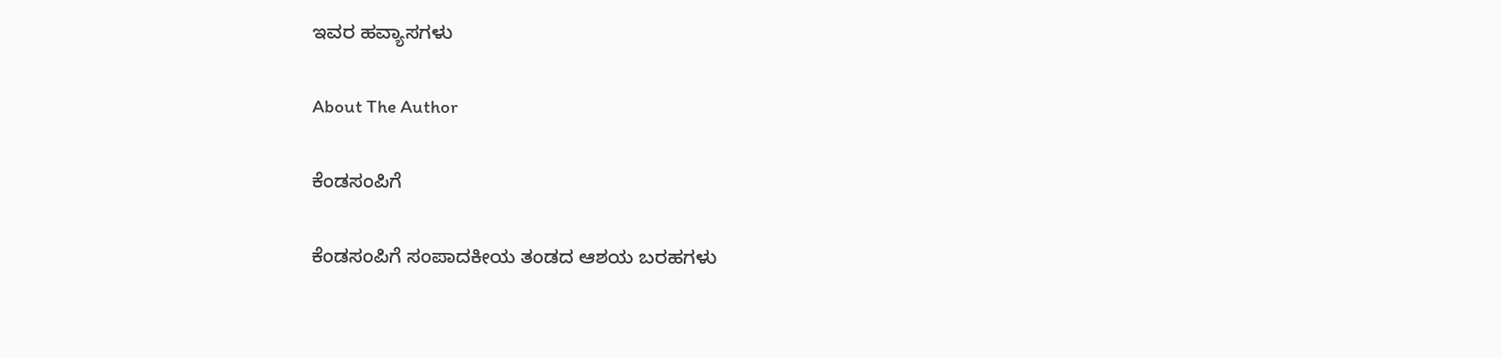ಇವರ ಹವ್ಯಾಸಗಳು

About The Author

ಕೆಂಡಸಂಪಿಗೆ

ಕೆಂಡಸಂಪಿಗೆ ಸಂಪಾದಕೀಯ ತಂಡದ ಆಶಯ ಬರಹಗಳು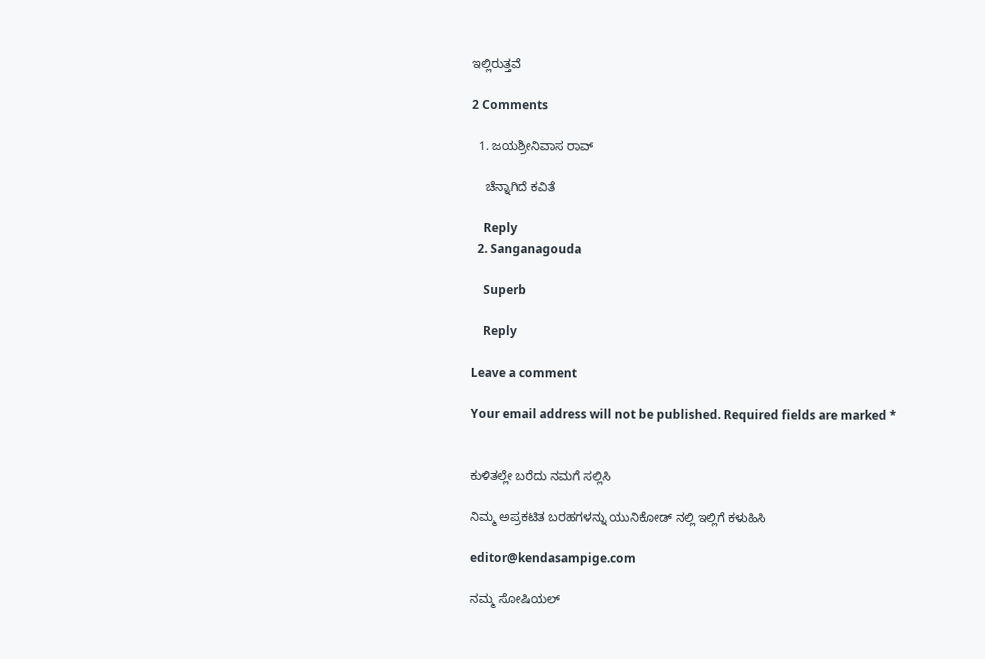ಇಲ್ಲಿರುತ್ತವೆ

2 Comments

  1. ಜಯಶ್ರೀನಿವಾಸ ರಾವ್

    ಚೆನ್ನಾಗಿದೆ ಕವಿತೆ

    Reply
  2. Sanganagouda

    Superb

    Reply

Leave a comment

Your email address will not be published. Required fields are marked *


ಕುಳಿತಲ್ಲೇ ಬರೆದು ನಮಗೆ ಸಲ್ಲಿಸಿ

ನಿಮ್ಮ ಅಪ್ರಕಟಿತ ಬರಹಗಳನ್ನು ಯುನಿಕೋಡ್ ನಲ್ಲಿ ಇಲ್ಲಿಗೆ ಕಳುಹಿಸಿ

editor@kendasampige.com

ನಮ್ಮ ಸೋಷಿಯಲ್‌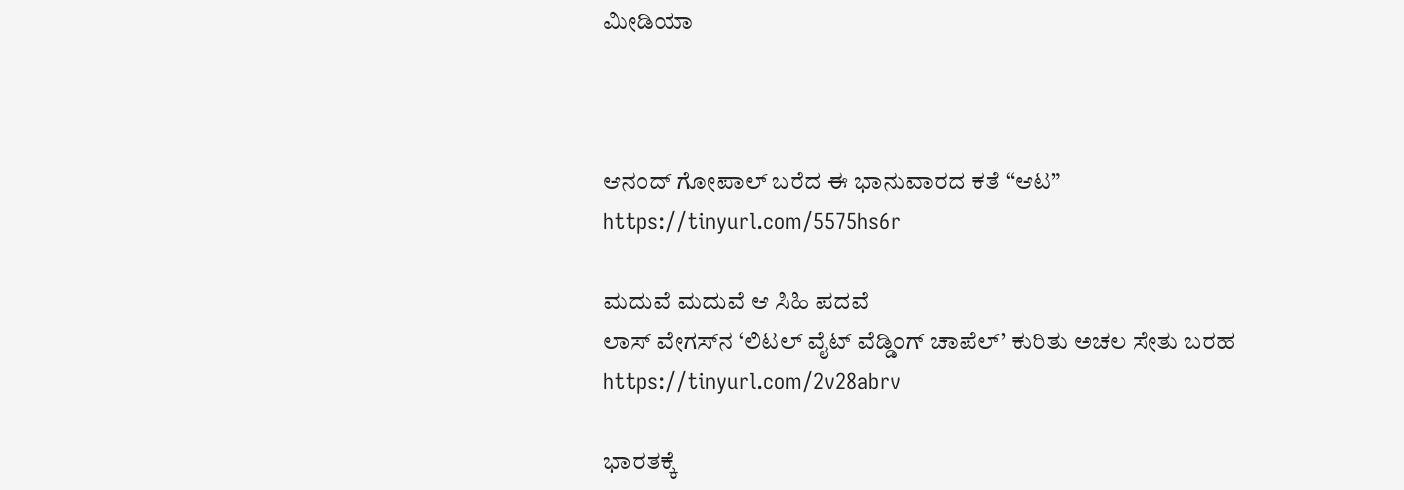ಮೀಡಿಯಾ



ಆನಂದ್‌ ಗೋಪಾಲ್‌ ಬರೆದ ಈ ಭಾನುವಾರದ ಕತೆ “ಆಟ”
https://tinyurl.com/5575hs6r

ಮದುವೆ ಮದುವೆ ಆ ಸಿಹಿ ಪದವೆ
ಲಾಸ್‌ ವೇಗಸ್‌ನ ‘ಲಿಟಲ್ ವೈಟ್ ವೆಡ್ಡಿಂಗ್ ಚಾಪೆಲ್’ ಕುರಿತು ಅಚಲ ಸೇತು ಬರಹ
https://tinyurl.com/2v28abrv

ಭಾರತಕ್ಕೆ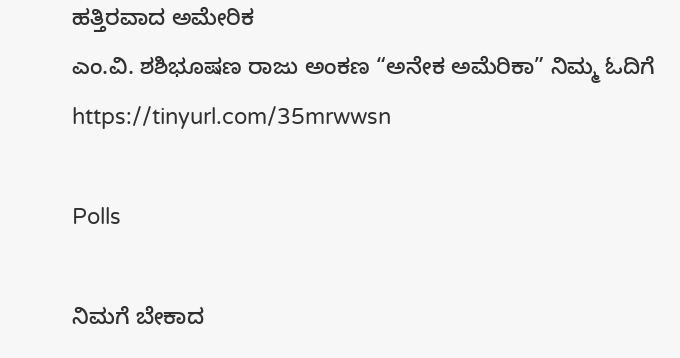ಹತ್ತಿರವಾದ ಅಮೇರಿಕ
ಎಂ.ವಿ. ಶಶಿಭೂಷಣ ರಾಜು ಅಂಕಣ “ಅನೇಕ ಅಮೆರಿಕಾ” ನಿಮ್ಮ ಓದಿಗೆ
https://tinyurl.com/35mrwwsn

Polls

ನಿಮಗೆ ಬೇಕಾದ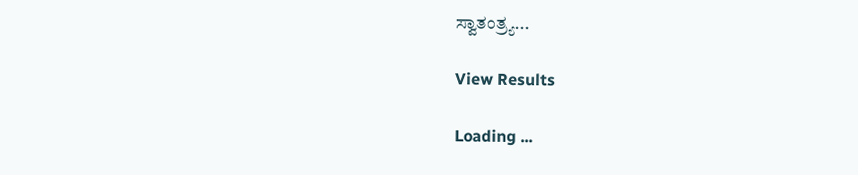ಸ್ವಾತಂತ್ರ್ಯ...

View Results

Loading ...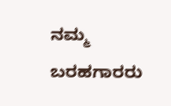ನಮ್ಮ ಬರಹಗಾರರು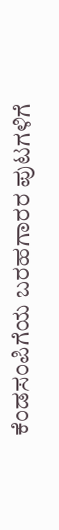ಕೆಂಡಸಂಪಿಗೆಯ ಬರಹಗಾರರ ಪುಟಗಳಿಗೆ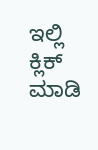ಇಲ್ಲಿ ಕ್ಲಿಕ್ ಮಾಡಿ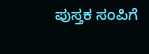ಪುಸ್ತಕ ಸಂಪಿಗೆ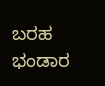ಬರಹ ಭಂಡಾರ